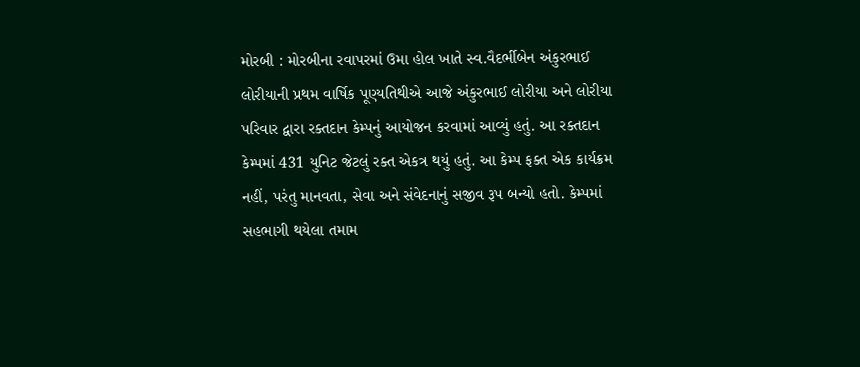મોરબી : મોરબીના રવાપરમાં ઉમા હોલ ખાતે સ્વ.વૈદર્ભીબેન અંકુરભાઈ લોરીયાની પ્રથમ વાર્ષિક પૂણ્યતિથીએ આજે અંકુરભાઈ લોરીયા અને લોરીયા પરિવાર દ્વારા રક્તદાન કેમ્પનું આયોજન કરવામાં આવ્યું હતું. આ રક્તદાન કેમ્પમાં 431 યુનિટ જેટલું રક્ત એકત્ર થયું હતું. આ કેમ્પ ફક્ત એક કાર્યક્રમ નહીં, પરંતુ માનવતા, સેવા અને સંવેદનાનું સજીવ રૂપ બન્યો હતો. કેમ્પમાં સહભાગી થયેલા તમામ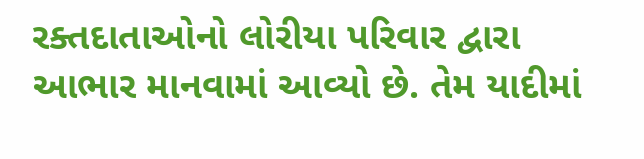રક્તદાતાઓનો લોરીયા પરિવાર દ્વારા આભાર માનવામાં આવ્યો છે. તેમ યાદીમાં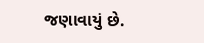જણાવાયું છે.